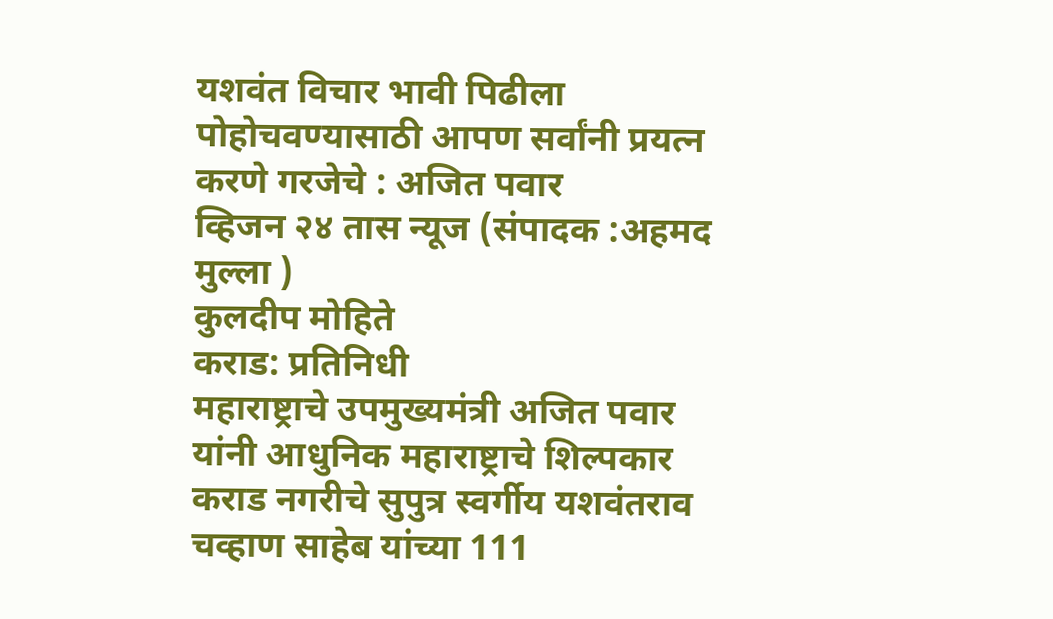यशवंत विचार भावी पिढीला पोहोचवण्यासाठी आपण सर्वांनी प्रयत्न करणे गरजेचे : अजित पवार
व्हिजन २४ तास न्यूज (संपादक :अहमद मुल्ला )
कुलदीप मोहिते
कराड: प्रतिनिधी
महाराष्ट्राचे उपमुख्यमंत्री अजित पवार यांनी आधुनिक महाराष्ट्राचे शिल्पकार कराड नगरीचे सुपुत्र स्वर्गीय यशवंतराव चव्हाण साहेब यांच्या 111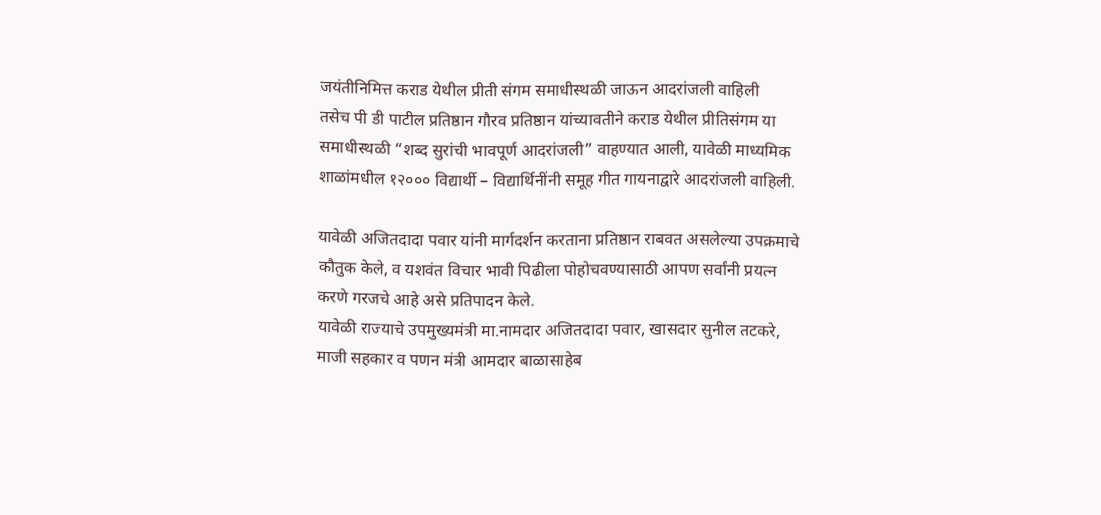जयंतीनिमित्त कराड येथील प्रीती संगम समाधीस्थळी जाऊन आदरांजली वाहिली
तसेच पी डी पाटील प्रतिष्ठान गौरव प्रतिष्ठान यांच्यावतीने कराड येथील प्रीतिसंगम या समाधीस्थळी “शब्द सुरांची भावपूर्ण आदरांजली” वाहण्यात आली, यावेळी माध्यमिक शाळांमधील १२००० विद्यार्थी – विद्यार्थिनींनी समूह गीत गायनाद्वारे आदरांजली वाहिली.

यावेळी अजितदादा पवार यांनी मार्गदर्शन करताना प्रतिष्ठान राबवत असलेल्या उपक्रमाचे कौतुक केले, व यशवंत विचार भावी पिढीला पोहोचवण्यासाठी आपण सर्वांनी प्रयत्न करणे गरजचे आहे असे प्रतिपादन केले.
यावेळी राज्याचे उपमुख्यमंत्री मा.नामदार अजितदादा पवार, खासदार सुनील तटकरे, माजी सहकार व पणन मंत्री आमदार बाळासाहेब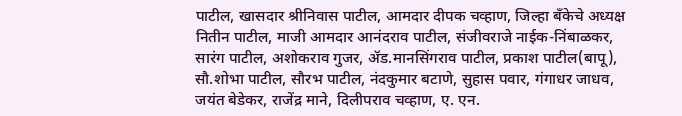पाटील, खासदार श्रीनिवास पाटील, आमदार दीपक चव्हाण, जिल्हा बँकेचे अध्यक्ष नितीन पाटील, माजी आमदार आनंदराव पाटील, संजीवराजे नाईक-निंबाळकर, सारंग पाटील, अशोकराव गुजर, ॲड.मानसिंगराव पाटील, प्रकाश पाटील(बापू), सौ.शोभा पाटील, सौरभ पाटील, नंदकुमार बटाणे, सुहास पवार, गंगाधर जाधव, जयंत बेडेकर, राजेंद्र माने, दिलीपराव चव्हाण, ए. एन.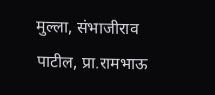मुल्ला, संभाजीराव पाटील, प्रा.रामभाऊ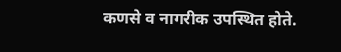कणसे व नागरीक उपस्थित होते.